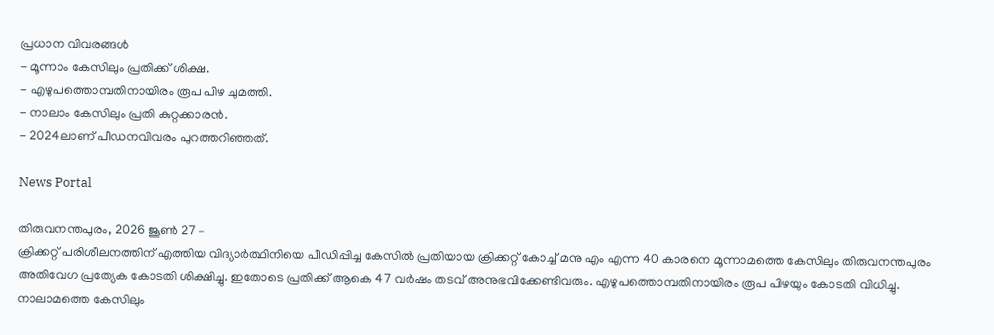പ്രധാന വിവരങ്ങൾ
- മൂന്നാം കേസിലും പ്രതിക്ക് ശിക്ഷ.
- എഴുപത്തൊമ്പതിനായിരം രൂപ പിഴ ചുമത്തി.
- നാലാം കേസിലും പ്രതി കുറ്റക്കാരൻ.
- 2024ലാണ് പീഡനവിവരം പുറത്തറിഞ്ഞത്.

News Portal

തിരുവനന്തപുരം, 2026 ജൂൺ 27 –
ക്രിക്കറ്റ് പരിശീലനത്തിന് എത്തിയ വിദ്യാർത്ഥിനിയെ പീഡിപ്പിച്ച കേസിൽ പ്രതിയായ ക്രിക്കറ്റ് കോച്ച് മനു എം എന്ന 40 കാരനെ മൂന്നാമത്തെ കേസിലും തിരുവനന്തപുരം അതിവേഗ പ്രത്യേക കോടതി ശിക്ഷിച്ചു. ഇതോടെ പ്രതിക്ക് ആകെ 47 വർഷം തടവ് അനുഭവിക്കേണ്ടിവരും. എഴുപത്തൊമ്പതിനായിരം രൂപ പിഴയും കോടതി വിധിച്ചു. നാലാമത്തെ കേസിലും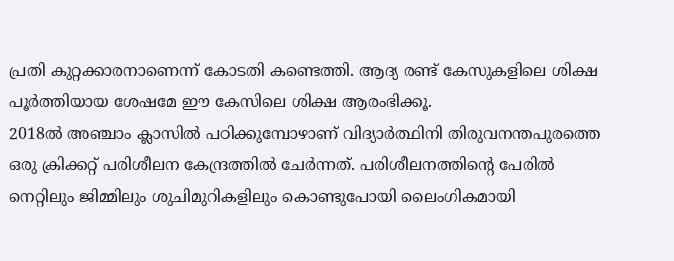പ്രതി കുറ്റക്കാരനാണെന്ന് കോടതി കണ്ടെത്തി. ആദ്യ രണ്ട് കേസുകളിലെ ശിക്ഷ പൂർത്തിയായ ശേഷമേ ഈ കേസിലെ ശിക്ഷ ആരംഭിക്കൂ.
2018ൽ അഞ്ചാം ക്ലാസിൽ പഠിക്കുമ്പോഴാണ് വിദ്യാർത്ഥിനി തിരുവനന്തപുരത്തെ ഒരു ക്രിക്കറ്റ് പരിശീലന കേന്ദ്രത്തിൽ ചേർന്നത്. പരിശീലനത്തിന്റെ പേരിൽ നെറ്റിലും ജിമ്മിലും ശുചിമുറികളിലും കൊണ്ടുപോയി ലൈംഗികമായി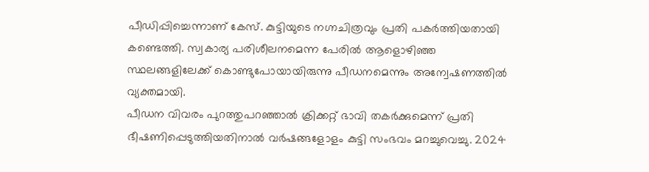പീഡിപ്പിച്ചെന്നാണ് കേസ്. കുട്ടിയുടെ നഗ്നചിത്രവും പ്രതി പകർത്തിയതായി കണ്ടെത്തി. സ്വകാര്യ പരിശീലനമെന്ന പേരിൽ ആളൊഴിഞ്ഞ സ്ഥലങ്ങളിലേക്ക് കൊണ്ടുപോയായിരുന്നു പീഡനമെന്നും അന്വേഷണത്തിൽ വ്യക്തമായി.
പീഡന വിവരം പുറത്തുപറഞ്ഞാൽ ക്രിക്കറ്റ് ഭാവി തകർക്കുമെന്ന് പ്രതി ഭീഷണിപ്പെടുത്തിയതിനാൽ വർഷങ്ങളോളം കുട്ടി സംഭവം മറച്ചുവെച്ചു. 2024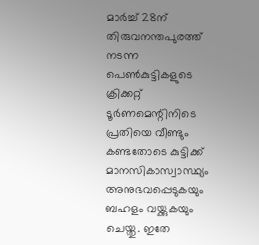മാർച്ച് 28ന് തിരുവനന്തപുരത്ത് നടന്ന പെൺകുട്ടികളുടെ ക്രിക്കറ്റ് ടൂർണമെന്റിനിടെ പ്രതിയെ വീണ്ടും കണ്ടതോടെ കുട്ടിക്ക് മാനസികാസ്വാസ്ഥ്യം അനുഭവപ്പെടുകയും ബഹളം വയ്ക്കുകയും ചെയ്തു. ഇതേ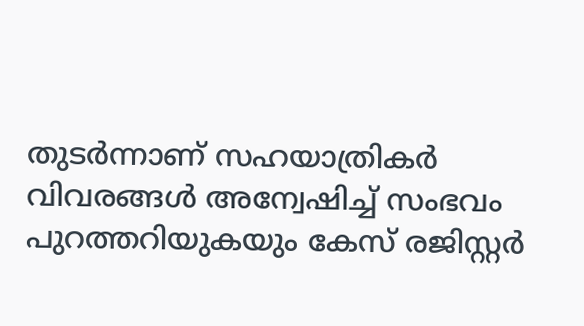തുടർന്നാണ് സഹയാത്രികർ വിവരങ്ങൾ അന്വേഷിച്ച് സംഭവം പുറത്തറിയുകയും കേസ് രജിസ്റ്റർ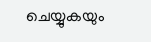ചെയ്യുകയും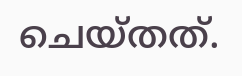ചെയ്തത്.